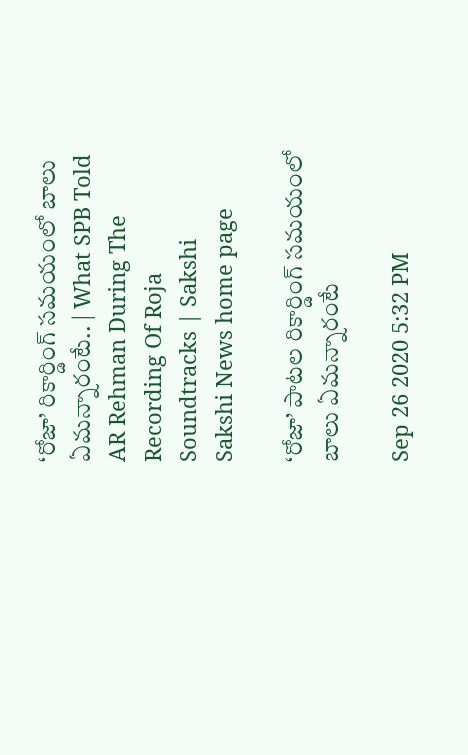‘రోజా’ రికార్డింగ్ సమయంలో బాలు ఏమన్నారంటే.. | What SPB Told AR Rehman During The Recording Of Roja Soundtracks | Sakshi
Sakshi News home page

‘రోజా’ పాటల రికార్డింగ్ సమయంలో బాలు ఏమన్నారంటే

Sep 26 2020 5:32 PM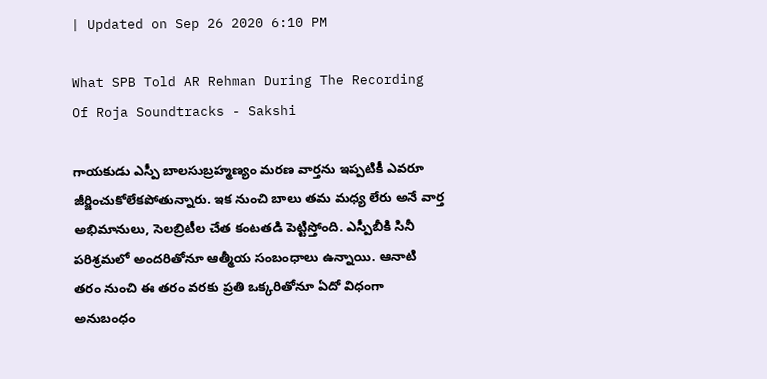| Updated on Sep 26 2020 6:10 PM

What SPB Told AR Rehman During The Recording Of Roja Soundtracks - Sakshi

గాయకుడు ఎస్పీ బాలసుబ్రహ్మణ్యం మరణ వార్తను ఇప్పటికీ ఎవరూ జీర్జించుకోలేకపోతున్నారు. ఇక నుంచి బాలు తమ మధ్య లేరు అనే వార్త అభిమానులు, సెలబ్రిటీల చేత కంటతడి పెట్టిస్తోంది. ఎస్పీబీకి సినీ ప‌రిశ్ర‌మ‌లో అంద‌రితోనూ ఆత్మీయ సంబంధాలు ఉన్నాయి. ఆనాటి త‌రం నుంచి ఈ త‌రం వ‌ర‌కు ప్రతి ఒక్క‌రితోనూ ఏదో విధంగా అనుబంధం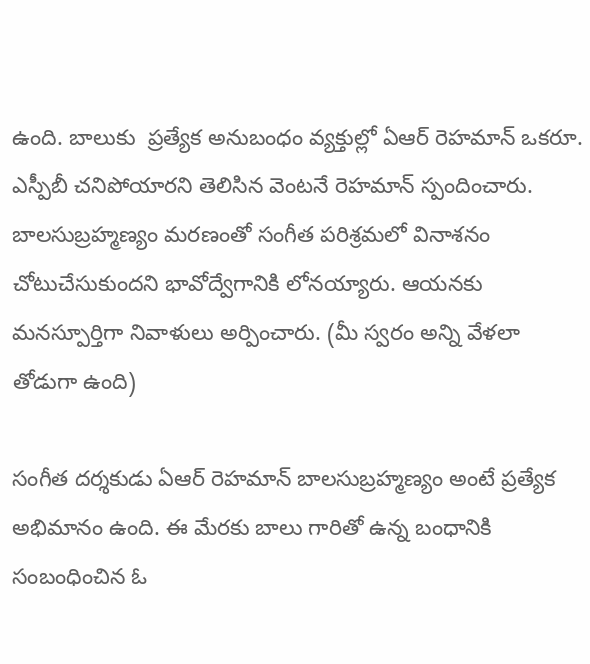ఉంది. బాలుకు  ప్ర‌త్యేక అనుబంధం వ్య‌క్తుల్లో ఏఆర్ రెహ‌మాన్ ఒకరూ. ఎస్పీబీ చ‌నిపోయార‌ని తెలిసిన వెంట‌నే రెహమాన్‌ స్పందించారు. బాల‌సుబ్ర‌హ్మ‌ణ్యం మ‌ర‌ణంతో సంగీత ప‌రిశ్ర‌మలో వినాశనం చోటుచేసుకుంద‌ని భావోద్వేగానికి లోన‌య్యారు. ఆయ‌న‌కు మ‌న‌స్పూర్తిగా నివాళులు అర్పించారు. (మీ స్వరం అన్ని వేళలా తోడుగా ఉంది)

సంగీత ద‌ర్శ‌కుడు ఏఆర్ రెహ‌మాన్ బాలసుబ్రహ్మణ్యం అంటే ప్రత్యేక అభిమానం ఉంది. ఈ మేర‌కు బాలు గారితో ఉన్న బంధానికి సంబంధించిన ఓ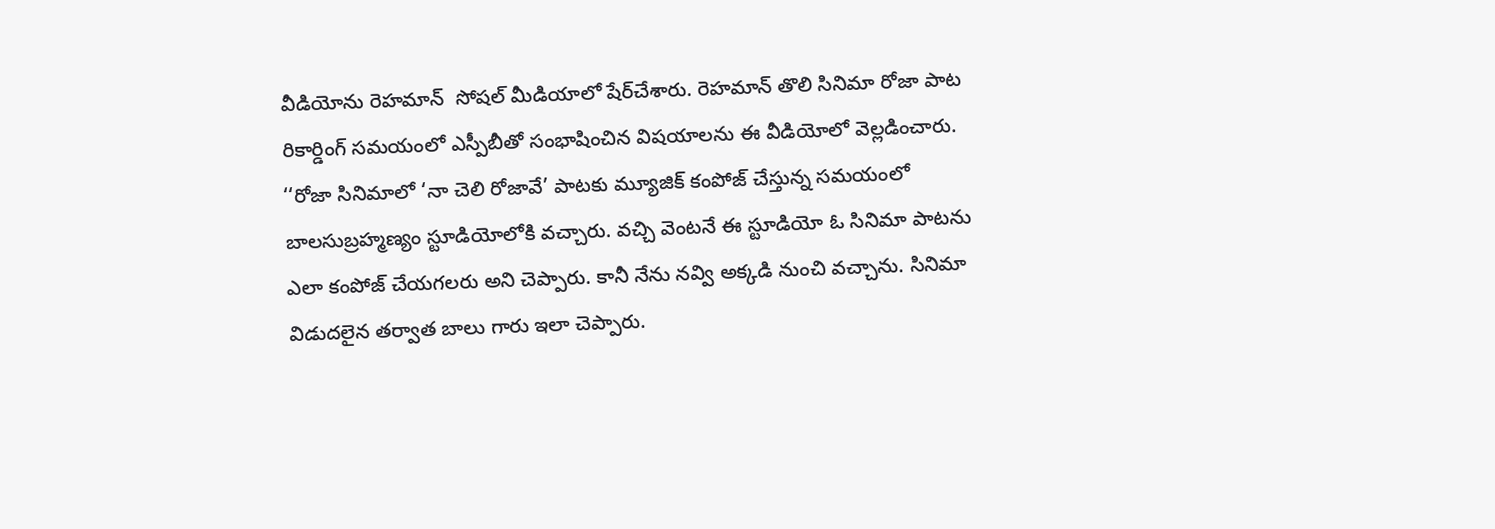వీడియోను రెహ‌మాన్  సోష‌ల్ మీడియాలో షేర్‌చేశారు. రెహమాన్ తొలి సినిమా రోజా పాట రికార్డింగ్ సమయంలో ఎస్పీబీతో సంభాషించిన విష‌యాల‌ను ఈ వీడియోలో వెల్ల‌డించారు. ‘‘రోజా సినిమాలో ‘నా చెలి రోజావే’ పాటకు మ్యూజిక్ కంపోజ్ చేస్తున్న స‌మ‌యంలో బాలసుబ్ర‌హ్మ‌ణ్యం స్టూడియోలోకి వ‌చ్చారు. వ‌చ్చి వెంట‌నే ఈ స్టూడియో ఓ సినిమా పాట‌ను ఎలా కంపోజ్ చేయ‌గ‌ల‌రు అని చెప్పారు. కానీ నేను న‌వ్వి అక్క‌డి నుంచి వ‌చ్చాను. సినిమా విడుద‌లైన త‌ర్వాత బాలు గారు ఇలా చెప్పారు.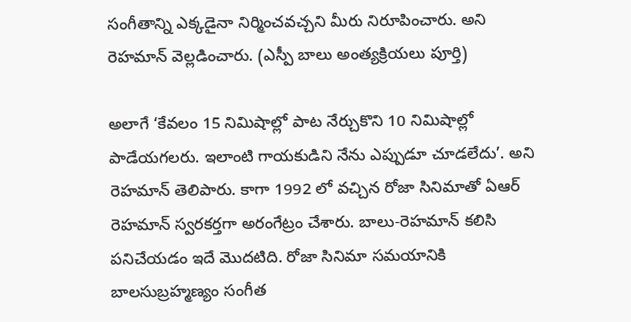సంగీతాన్ని ఎక్క‌డైనా నిర్మించ‌వ‌చ్చ‌ని మీరు నిరూపించారు. అని రెహమాన్‌ వెల్లడించారు. (ఎస్పీ బాలు అంత్యక్రియలు పూర్తి)

అలాగే ‘కేవలం 15 నిమిషాల్లో పాట నేర్చుకొని 10 నిమిషాల్లో పాడేయగలరు. ఇలాంటి గాయకుడిని నేను ఎప్పుడూ చూడలేదు’. అని రెహమాన్‌ తెలిపారు. కాగా 1992 లో వచ్చిన రోజా సినిమాతో ఏఆర్ రెహమాన్ స్వరకర్తగా అరంగేట్రం చేశారు. బాలు-రెహమాన్‌ కలిసి పనిచేయడం ఇదే మొదటిది. రోజా సినిమా సమయానికి బాలసుబ్రహ్మణ్యం సంగీత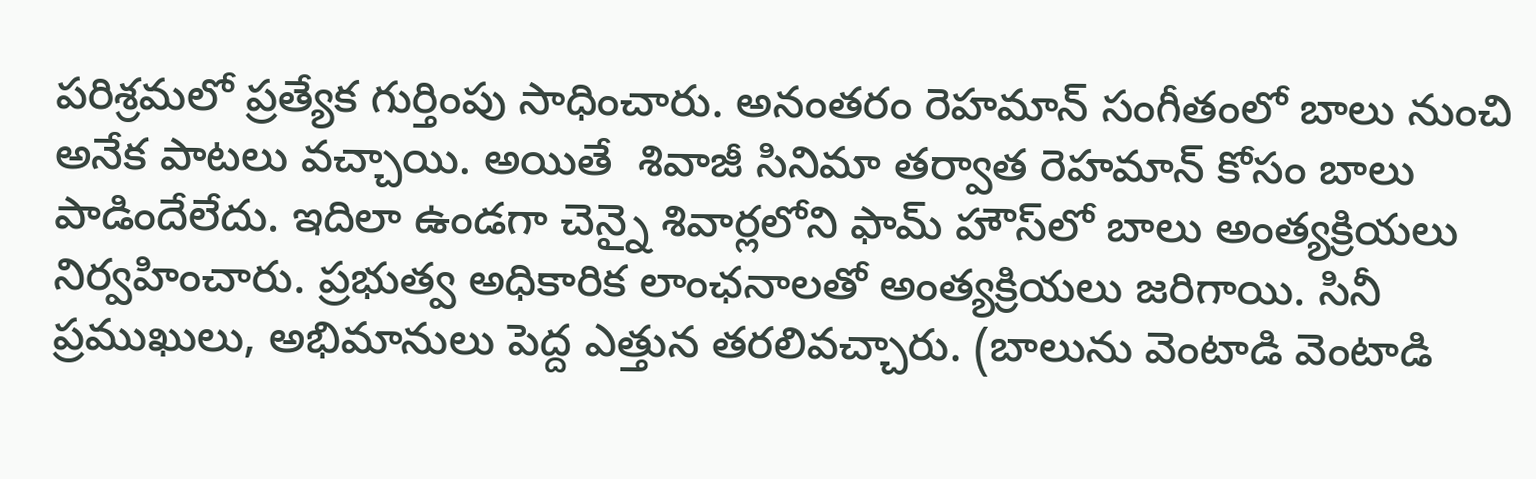పరిశ్రమలో ప్రత్యేక గుర్తింపు సాధించారు. అనంతరం రెహమాన్‌ సంగీతంలో బాలు నుంచి అనేక పాటలు వచ్చాయి. అయితే  శివాజీ సినిమా తర్వాత రెహమాన్ కోసం బాలు పాడిందేలేదు. ఇదిలా ఉండగా చెన్నై శివార్లలోని ఫామ్ హౌస్‌లో బాలు అంత్యక్రియలు నిర్వహించారు. ప్రభుత్వ అధికారిక లాంఛనాలతో అంత్యక్రియలు జరిగాయి. సినీ ప్రముఖులు, అభిమానులు పెద్ద ఎత్తున తరలివచ్చారు. (బాలును వెంటాడి వెంటాడి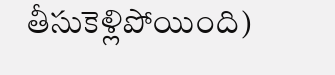తీసుకెళ్లిపోయింది)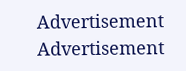Advertisement
Advertisement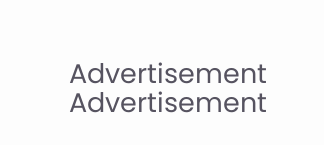Advertisement
Advertisement